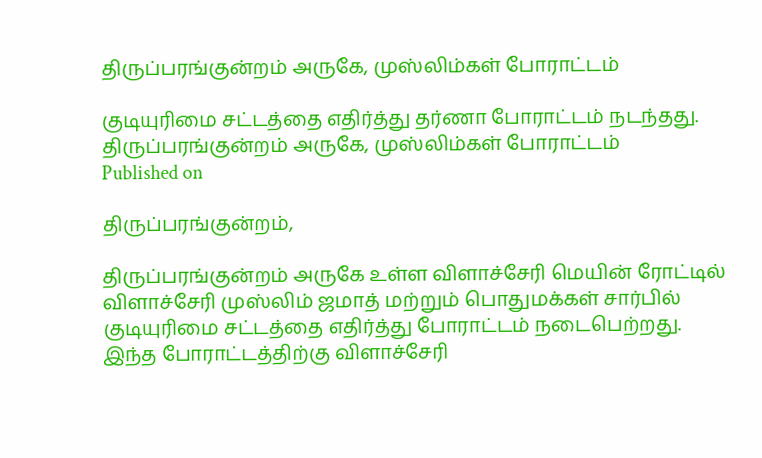திருப்பரங்குன்றம் அருகே, முஸ்லிம்கள் போராட்டம்

குடியுரிமை சட்டத்தை எதிர்த்து தர்ணா போராட்டம் நடந்தது.
திருப்பரங்குன்றம் அருகே, முஸ்லிம்கள் போராட்டம்
Published on

திருப்பரங்குன்றம்,

திருப்பரங்குன்றம் அருகே உள்ள விளாச்சேரி மெயின் ரோட்டில் விளாச்சேரி முஸ்லிம் ஜமாத் மற்றும் பொதுமக்கள் சார்பில் குடியுரிமை சட்டத்தை எதிர்த்து போராட்டம் நடைபெற்றது. இந்த போராட்டத்திற்கு விளாச்சேரி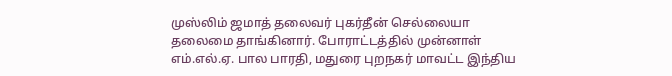முஸ்லிம் ஜமாத் தலைவர் புகர்தீன் செல்லையா தலைமை தாங்கினார். போராட்டத்தில் முன்னாள் எம்.எல்.ஏ. பால பாரதி, மதுரை புறநகர் மாவட்ட இந்திய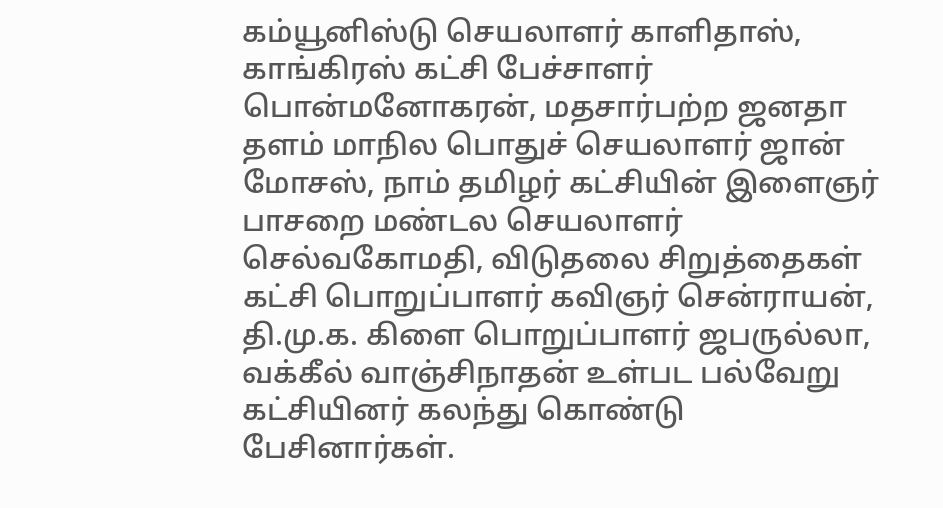கம்யூனிஸ்டு செயலாளர் காளிதாஸ், காங்கிரஸ் கட்சி பேச்சாளர் பொன்மனோகரன், மதசார்பற்ற ஜனதா தளம் மாநில பொதுச் செயலாளர் ஜான் மோசஸ், நாம் தமிழர் கட்சியின் இளைஞர் பாசறை மண்டல செயலாளர் செல்வகோமதி, விடுதலை சிறுத்தைகள் கட்சி பொறுப்பாளர் கவிஞர் சென்ராயன், தி.மு.க. கிளை பொறுப்பாளர் ஜபருல்லா, வக்கீல் வாஞ்சிநாதன் உள்பட பல்வேறு கட்சியினர் கலந்து கொண்டு பேசினார்கள்.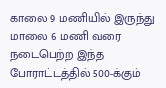காலை 9 மணியில் இருந்து மாலை 6 மணி வரை நடைபெற்ற இந்த போராட்டத்தில் 500-க்கும்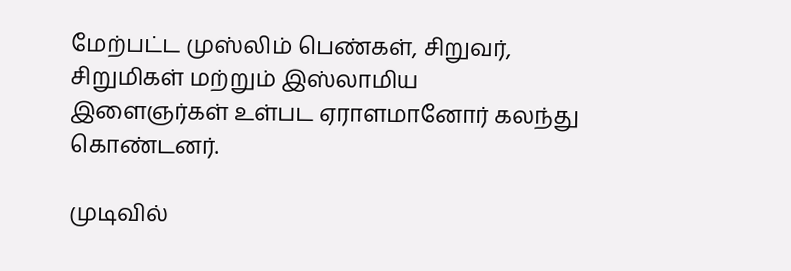மேற்பட்ட முஸ்லிம் பெண்கள், சிறுவர், சிறுமிகள் மற்றும் இஸ்லாமிய இளைஞர்கள் உள்பட ஏராளமானோர் கலந்து கொண்டனர்.

முடிவில்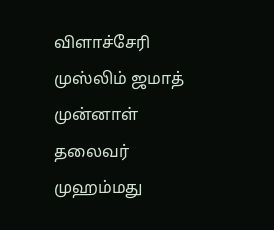விளாச்சேரி முஸ்லிம் ஜமாத் முன்னாள் தலைவர் முஹம்மது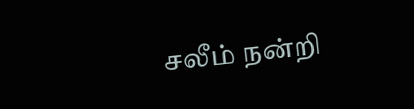சலீம் நன்றி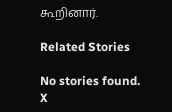கூறினார்.

Related Stories

No stories found.
X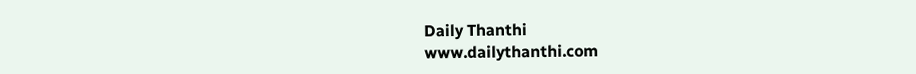Daily Thanthi
www.dailythanthi.com